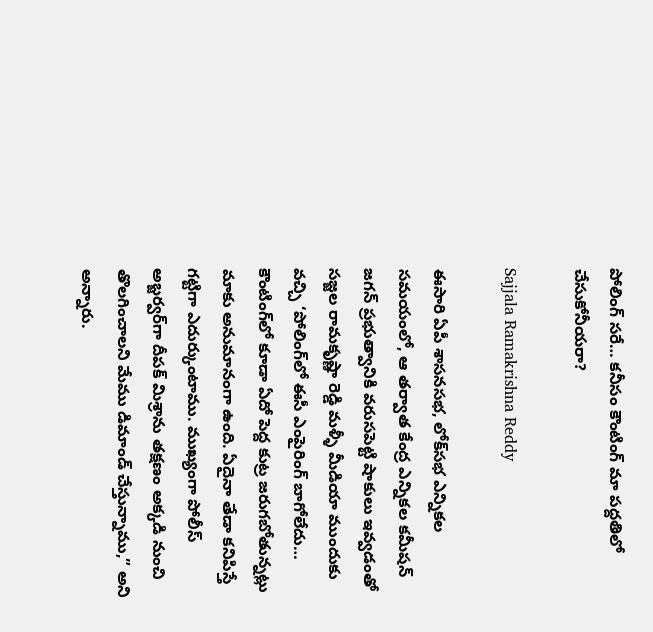పోలింగ్‌ సరే… కనీసం కౌంటింగ్ మా పద్దతిలో చేసుకోనీయరా?

Sajjala Ramakrishna Reddy

ఈసారి ఏపీ శాసనసభ, లోక్‌సభ ఎన్నికల సమయంలో, ఆ తర్వాత కేంద్ర ఎన్నికల కమీషన్‌ జగన్‌ ప్రభుత్వానికి వరుసపెట్టి షాకులు ఇవ్వడంతో సజ్జల రామకృష్ణా రెడ్డి మళ్ళీ మీడియా ముందుకు వచ్చి ‘పోలింగ్‌లో ఈసీ ఎంపైరింగ్ బాగోలేదు… కౌంటింగ్‌లో కూడా ఏదో పెద్ద కుట్ర జరుగబోతున్నట్లు మాకు అనుమానంగా ఉంది. ఏదైనా తేడా కనిపిస్తే గట్టిగా ఎదుర్కుంటాము. ముఖ్యంగా పోలీస్ అబ్జర్వర్‌గా దీపక్ మిశ్రాను తక్షణం అక్కడి నుంచి తొలగించాలని మేము డిమాండ్ చేస్తున్నాము,” అని అన్నారు.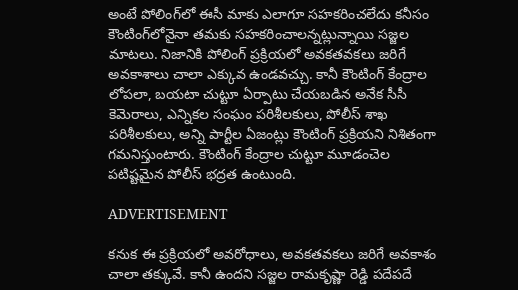అంటే పోలింగ్‌లో ఈసీ మాకు ఎలాగూ సహకరించలేదు కనీసం కౌంటింగ్‌లోనైనా తమకు సహకరించాలన్నట్లున్నాయి సజ్జల మాటలు. నిజానికి పోలింగ్‌ ప్రక్రియలో అవకతవకలు జరిగే అవకాశాలు చాలా ఎక్కువ ఉండవచ్చు. కానీ కౌంటింగ్ కేంద్రాల లోపలా, బయటా చుట్టూ ఏర్పాటు చేయబడిన అనేక సీసీ కెమెరాలు, ఎన్నికల సంఘం పరిశీలకులు, పోలీస్ శాఖ పరిశీలకులు, అన్ని పార్టీల ఏజంట్లు కౌంటింగ్‌ ప్రక్రియని నిశితంగా గమనిస్తుంటారు. కౌంటింగ్ కేంద్రాల చుట్టూ మూడంచెల పటిష్టమైన పోలీస్ భద్రత ఉంటుంది.

ADVERTISEMENT

కనుక ఈ ప్రక్రియలో అవరోధాలు, అవకతవకలు జరిగే అవకాశం చాలా తక్కువే. కానీ ఉందని సజ్జల రామకృష్ణా రెడ్డి పదేపదే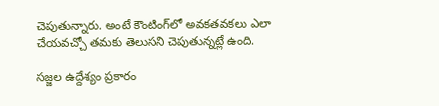చెపుతున్నారు. అంటే కౌంటింగ్‌లో అవకతవకలు ఎలా చేయవచ్చో తమకు తెలుసని చెపుతున్నట్లే ఉంది.

సజ్జల ఉద్దేశ్యం ప్రకారం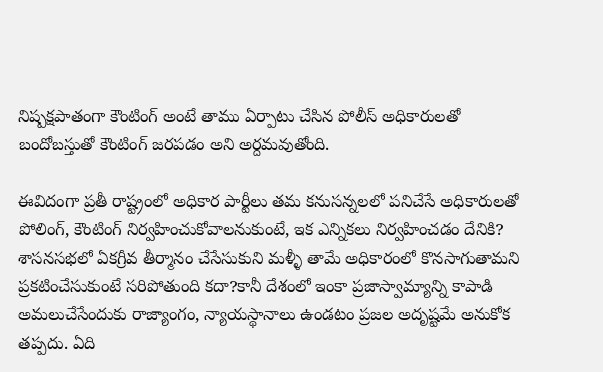నిష్పక్షపాతంగా కౌంటింగ్‌ అంటే తాము ఏర్పాటు చేసిన పోలీస్ అధికారులతో బందోబస్తుతో కౌంటింగ్‌ జరపడం అని అర్దమవుతోంది.

ఈవిదంగా ప్రతీ రాష్ట్రంలో అధికార పార్టీలు తమ కనుసన్నలలో పనిచేసే అధికారులతో పోలింగ్‌, కౌంటింగ్‌ నిర్వహించుకోవాలనుకుంటే, ఇక ఎన్నికలు నిర్వహించడం దేనికి? శాసనసభలో ఏకగ్రీవ తీర్మానం చేసేసుకుని మళ్ళీ తామే అధికారంలో కొనసాగుతామని ప్రకటించేసుకుంటే సరిపోతుంది కదా?కానీ దేశంలో ఇంకా ప్రజాస్వామ్యాన్ని కాపాడి అమలుచేసేందుకు రాజ్యాంగం, న్యాయస్థానాలు ఉండటం ప్రజల అదృష్టమే అనుకోక తప్పదు. ఏది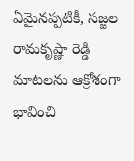ఏమైనప్పటికీ, సజ్జల రామకృష్ణా రెడ్డి మాటలను ఆక్రోశంగా భావించి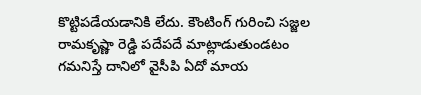కొట్టిపడేయడానికి లేదు. కౌంటింగ్‌ గురించి సజ్జల రామకృష్ణా రెడ్డి పదేపదే మాట్లాడుతుండటం గమనిస్తే దానిలో వైసీపి ఏదో మాయ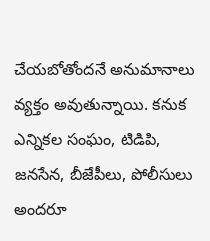చేయబోతోందనే అనుమానాలు వ్యక్తం అవుతున్నాయి. కనుక ఎన్నికల సంఘం, టిడిపి, జనసేన, బీజేపీలు, పోలీసులు అందరూ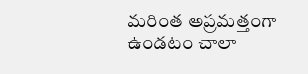మరింత అప్రమత్తంగా ఉండటం చాలా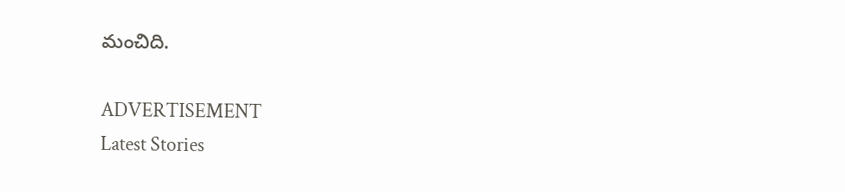మంచిది.

ADVERTISEMENT
Latest Stories